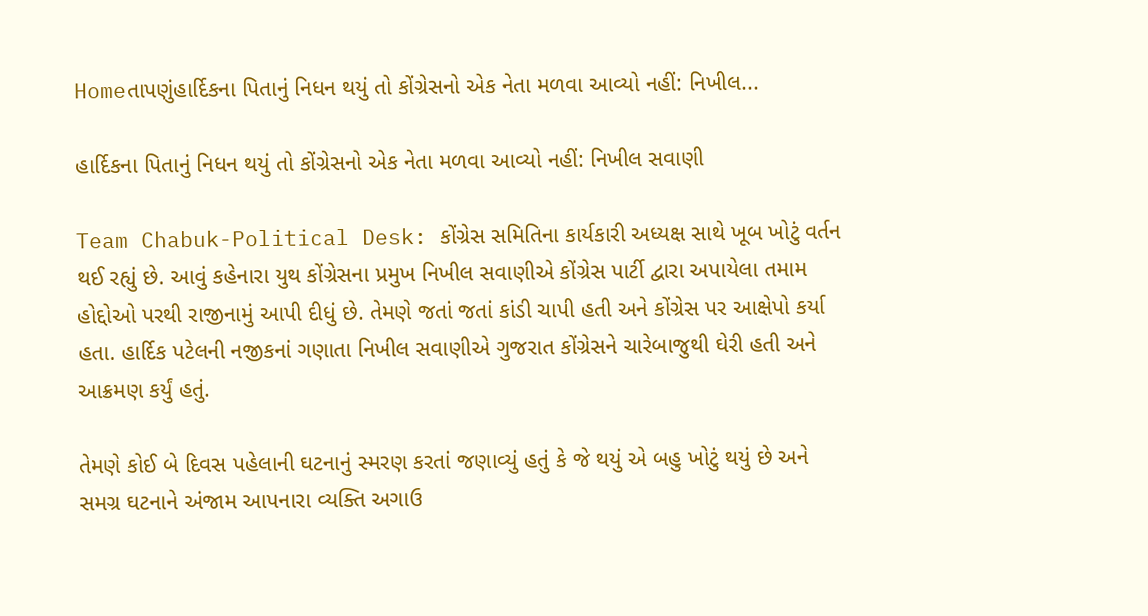Homeતાપણુંહાર્દિકના પિતાનું નિધન થયું તો કોંગ્રેસનો એક નેતા મળવા આવ્યો નહીં: નિખીલ...

હાર્દિકના પિતાનું નિધન થયું તો કોંગ્રેસનો એક નેતા મળવા આવ્યો નહીં: નિખીલ સવાણી

Team Chabuk-Political Desk: કોંગ્રેસ સમિતિના કાર્યકારી અધ્યક્ષ સાથે ખૂબ ખોટું વર્તન થઈ રહ્યું છે. આવું કહેનારા યુથ કોંગ્રેસના પ્રમુખ નિખીલ સવાણીએ કોંગ્રેસ પાર્ટી દ્વારા અપાયેલા તમામ હોદ્દોઓ પરથી રાજીનામું આપી દીધું છે. તેમણે જતાં જતાં કાંડી ચાપી હતી અને કોંગ્રેસ પર આક્ષેપો કર્યા હતા. હાર્દિક પટેલની નજીકનાં ગણાતા નિખીલ સવાણીએ ગુજરાત કોંગ્રેસને ચારેબાજુથી ઘેરી હતી અને આક્રમણ કર્યું હતું.

તેમણે કોઈ બે દિવસ પહેલાની ઘટનાનું સ્મરણ કરતાં જણાવ્યું હતું કે જે થયું એ બહુ ખોટું થયું છે અને સમગ્ર ઘટનાને અંજામ આપનારા વ્યક્તિ અગાઉ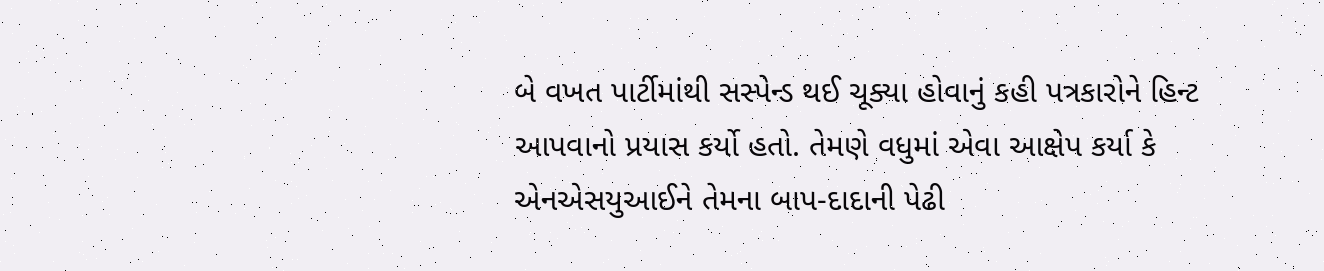બે વખત પાર્ટીમાંથી સસ્પેન્ડ થઈ ચૂક્યા હોવાનું કહી પત્રકારોને હિન્ટ આપવાનો પ્રયાસ કર્યો હતો. તેમણે વધુમાં એવા આક્ષેપ કર્યા કે એનએસયુઆઈને તેમના બાપ-દાદાની પેઢી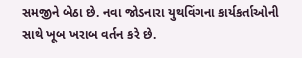સમજીને બેઠા છે. નવા જોડનારા યુથવિંગના કાર્યકર્તાઓની સાથે ખૂબ ખરાબ વર્તન કરે છે.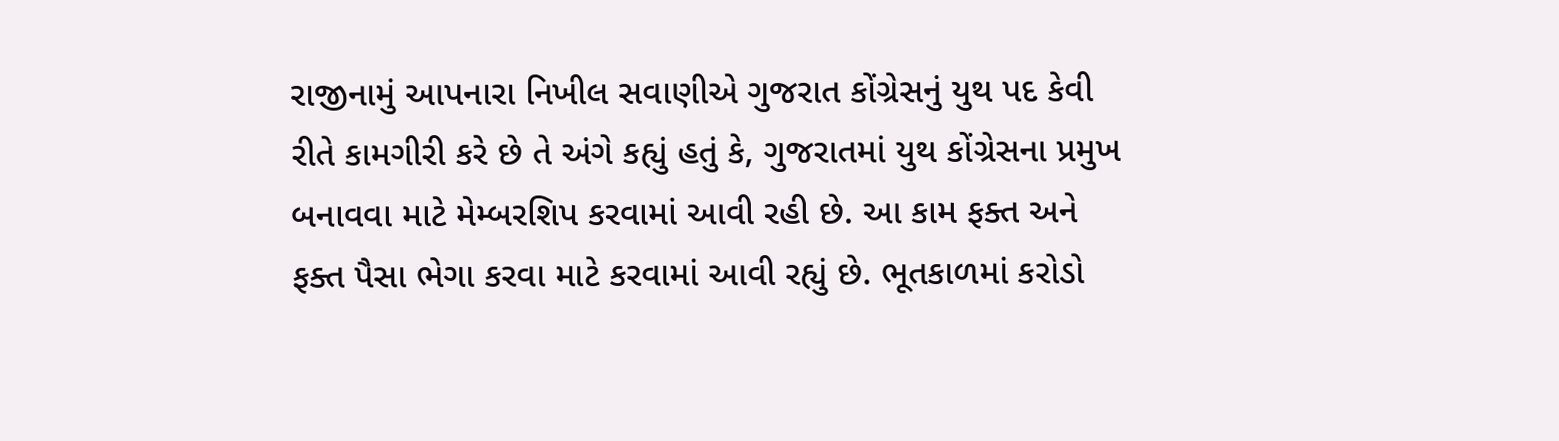રાજીનામું આપનારા નિખીલ સવાણીએ ગુજરાત કોંગ્રેસનું યુથ પદ કેવી રીતે કામગીરી કરે છે તે અંગે કહ્યું હતું કે, ગુજરાતમાં યુથ કોંગ્રેસના પ્રમુખ બનાવવા માટે મેમ્બરશિપ કરવામાં આવી રહી છે. આ કામ ફક્ત અને ફક્ત પૈસા ભેગા કરવા માટે કરવામાં આવી રહ્યું છે. ભૂતકાળમાં કરોડો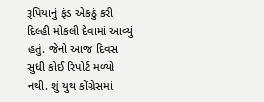રૂપિયાનું ફંડ એકઠું કરી દિલ્હી મોકલી દેવામાં આવ્યું હતું. જેનો આજ દિવસ સુધી કોઈ રિપોર્ટ મળ્યો નથી. શું યુથ કોંગ્રેસમાં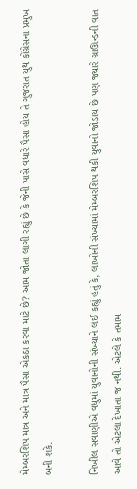મેમ્બરશિપ માત્ર અને માત્ર પૈસા એકઠા કરવા માટે છે? આમ જોતા લાગી રહ્યું છે કે જેની પાસે વધારે પૈસા હોય તે ગુજરાત યુથ કોંગ્રેસના પ્રમુખ બની શકે.

નિખીલ સવાણીએ વધુમાં યુવાનોની સંખ્યાને લઈ કહ્યું હતું કે, લાખોની સંખ્યામાં મેમ્બરશિપ થકી યુવાનો જોડાય છે પણ જ્યારે ગ્રાઊન્ડની વાત આવે તો એટલા દેખાતા જ નથી. એટલે કે તમામ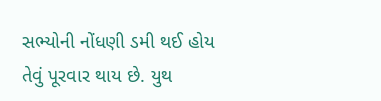સભ્યોની નોંધણી ડમી થઈ હોય તેવું પૂરવાર થાય છે. યુથ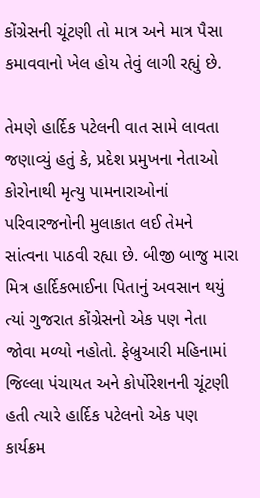કોંગ્રેસની ચૂંટણી તો માત્ર અને માત્ર પૈસા કમાવવાનો ખેલ હોય તેવું લાગી રહ્યું છે.

તેમણે હાર્દિક પટેલની વાત સામે લાવતા જણાવ્યું હતું કે, પ્રદેશ પ્રમુખના નેતાઓ કોરોનાથી મૃત્યુ પામનારાઓનાં પરિવારજનોની મુલાકાત લઈ તેમને સાંત્વના પાઠવી રહ્યા છે. બીજી બાજુ મારા મિત્ર હાર્દિકભાઈના પિતાનું અવસાન થયું ત્યાં ગુજરાત કોંગ્રેસનો એક પણ નેતા જોવા મળ્યો નહોતો. ફેબ્રુઆરી મહિનામાં જિલ્લા પંચાયત અને કોર્પોરેશનની ચૂંટણી હતી ત્યારે હાર્દિક પટેલનો એક પણ કાર્યક્રમ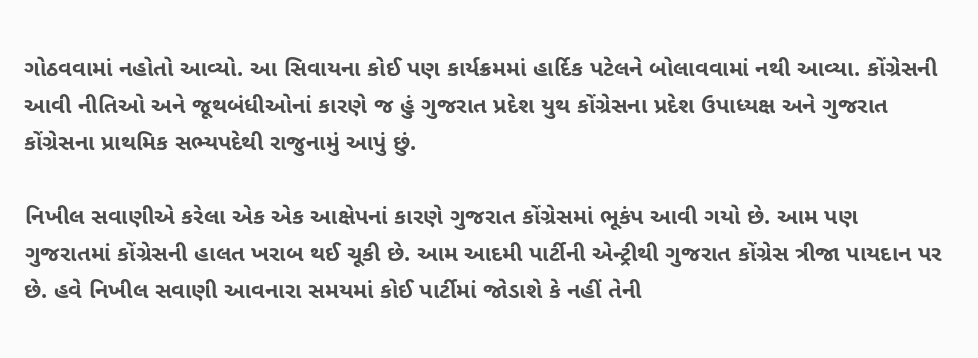ગોઠવવામાં નહોતો આવ્યો. આ સિવાયના કોઈ પણ કાર્યક્રમમાં હાર્દિક પટેલને બોલાવવામાં નથી આવ્યા. કોંગ્રેસની આવી નીતિઓ અને જૂથબંધીઓનાં કારણે જ હું ગુજરાત પ્રદેશ યુથ કોંગ્રેસના પ્રદેશ ઉપાધ્યક્ષ અને ગુજરાત કોંગ્રેસના પ્રાથમિક સભ્યપદેથી રાજુનામું આપું છું.

નિખીલ સવાણીએ કરેલા એક એક આક્ષેપનાં કારણે ગુજરાત કોંગ્રેસમાં ભૂકંપ આવી ગયો છે. આમ પણ ગુજરાતમાં કોંગ્રેસની હાલત ખરાબ થઈ ચૂકી છે. આમ આદમી પાર્ટીની એન્ટ્રીથી ગુજરાત કોંગ્રેસ ત્રીજા પાયદાન પર છે. હવે નિખીલ સવાણી આવનારા સમયમાં કોઈ પાર્ટીમાં જોડાશે કે નહીં તેની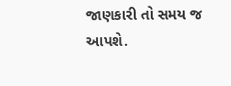જાણકારી તો સમય જ આપશે.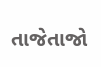તાજેતાજો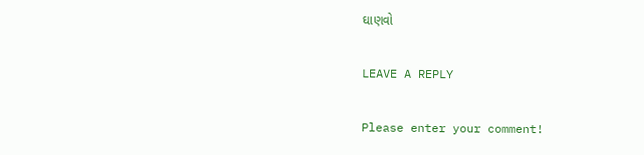ઘાણવો

LEAVE A REPLY

Please enter your comment!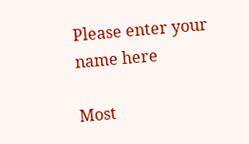Please enter your name here

Most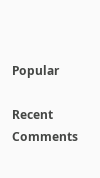Popular

Recent Comments